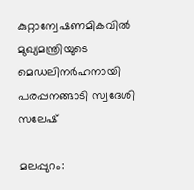കുറ്റാന്വേഷണമികവില്‍ മുഖ്യമന്ത്രിയുടെ മെഡലിനര്‍ഹനായി പരപ്പനങ്ങാടി സ്വദേശി സലേഷ്

മലപ്പുറം: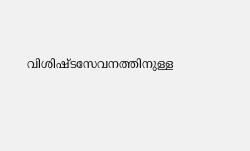വിശിഷ്ടസേവനത്തിനുള്ള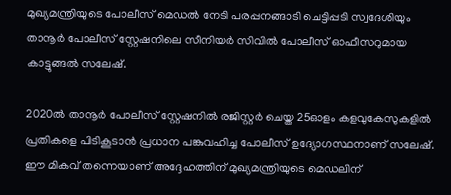മുഖ്യമന്ത്രിയുടെ പോലീസ് മെഡല്‍ നേടി പരപ്പനങ്ങാടി ചെട്ടിപ്പടി സ്വദേശിയും താനൂര്‍ പോലീസ് സ്റ്റേഷനിലെ സീനിയര്‍ സിവില്‍ പോലീസ് ഓഫീസറുമായ കാട്ടുങ്ങല്‍ സലേഷ്.

2020ല്‍ താനൂര്‍ പോലീസ് സ്റ്റേഷനില്‍ രജിസ്റ്റര്‍ ചെയ്ത 25ഓളം കളവുകേസുകളില്‍ പ്രതികളെ പിടികൂടാന്‍ പ്രധാന പങ്കുവഹിച്ച പോലീസ് ഉദ്യോഗസ്ഥനാണ് സലേഷ്. ഈ മികവ് തന്നെയാണ് അദ്ദേഹത്തിന് മുഖ്യമന്ത്രിയുടെ മെഡലിന്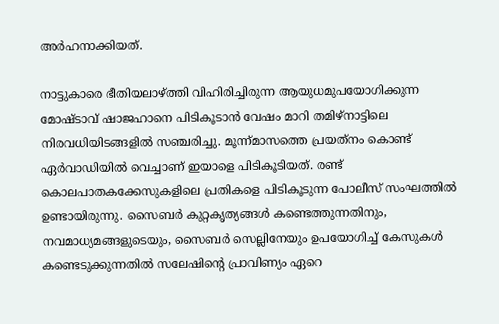അര്‍ഹനാക്കിയത്.

നാട്ടുകാരെ ഭീതിയലാഴ്ത്തി വിഹിരിച്ചിരുന്ന ആയുധമുപയോഗിക്കുന്ന മോഷ്ടാവ് ഷാജഹാനെ പിടികൂടാന്‍ വേഷം മാറി തമിഴ്നാട്ടിലെ നിരവധിയിടങ്ങളില്‍ സഞ്ചരിച്ചു. മൂന്ന്മാസത്തെ പ്രയത്‌നം കൊണ്ട് ഏര്‍വാഡിയില്‍ വെച്ചാണ് ഇയാളെ പിടികൂടിയത്. രണ്ട് കൊലപാതകക്കേസുകളിലെ പ്രതികളെ പിടികൂടുന്ന പോലീസ് സംഘത്തില്‍ ഉണ്ടായിരുന്നു. സൈബര്‍ കുറ്റകൃത്യങ്ങള്‍ കണ്ടെത്തുന്നതിനും, നവമാധ്യമങ്ങളുടെയും, സൈബര്‍ സെല്ലിനേയും ഉപയോഗിച്ച് കേസുകള്‍ കണ്ടെടുക്കുന്നതില്‍ സലേഷിന്റെ പ്രാവിണ്യം ഏറെ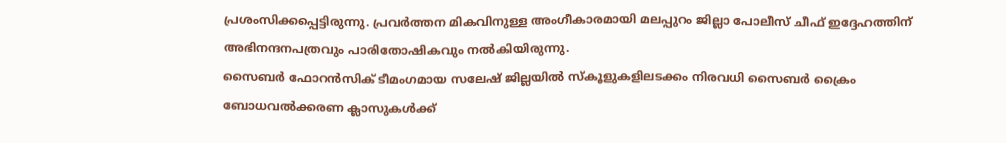പ്രശംസിക്കപ്പെട്ടിരുന്നു. പ്രവര്‍ത്തന മികവിനുള്ള അംഗീകാരമായി മലപ്പുറം ജില്ലാ പോലീസ് ചീഫ് ഇദ്ദേഹത്തിന് അഭിനന്ദനപത്രവും പാരിതോഷികവും നല്‍കിയിരുന്നു.
സൈബര്‍ ഫോറന്‍സിക് ടീമംഗമായ സലേഷ് ജില്ലയില്‍ സ്‌കൂളുകളിലടക്കം നിരവധി സൈബര്‍ ക്രൈം ബോധവല്‍ക്കരണ ക്ലാസുകള്‍ക്ക്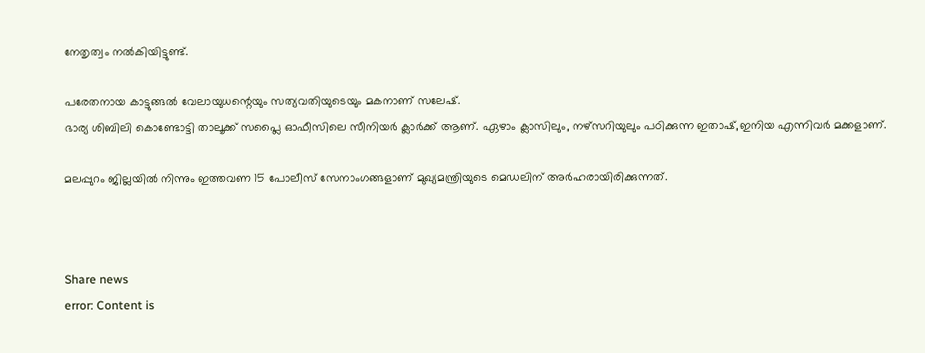നേതൃത്വം നല്‍കിയിട്ടുണ്ട്.

പരേതനായ കാട്ടുങ്ങല്‍ വേലായുധന്റെയും സത്യവതിയുടെയും മകനാണ് സലേഷ്.
ഭാര്യ ശിബിലി കൊണ്ടോട്ടി താലൂക്ക് സപ്ലൈ ഓഫീസിലെ സീനിയര്‍ ക്ലാര്‍ക്ക് ആണ്. ഏഴാം ക്ലാസിലും, നഴ്സറിയുലും പഠിക്കുന്ന ഇതാഷ്,ഇനിയ എന്നിവര്‍ മക്കളാണ്.

മലപ്പുറം ജില്ലയില്‍ നിന്നും ഇത്തവണ 15 പോലീസ് സേനാംഗങ്ങളാണ് മുഖ്യമന്ത്രിയുടെ മെഡലിന് അര്‍ഹരായിരിക്കുന്നത്.



Share news
error: Content is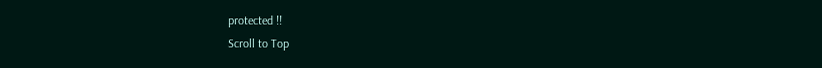protected !!
Scroll to Top